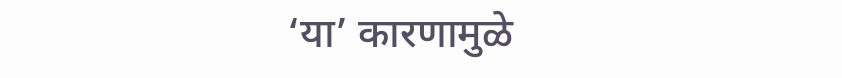‘या’ कारणामुळे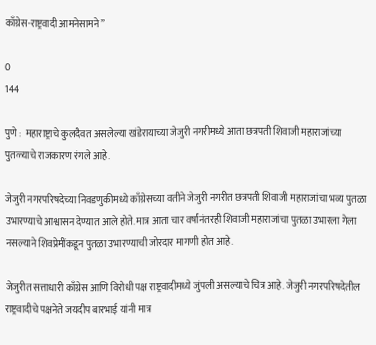काँग्रेस-राष्ट्रवादी आमनेसामने”

0
144

पुणे :  महाराष्ट्राचे कुलदैवत असलेल्या खंडेरायाच्या जेजुरी नगरीमध्ये आता छत्रपती शिवाजी महाराजांच्या पुतळ्याचे राजकारण रंगले आहे.

जेजुरी नगरपरिषदेच्या निवडणुकीमध्ये काँग्रेसच्या वतीने जेजुरी नगरीत छत्रपती शिवाजी महाराजांचा भव्य पुतळा उभारण्याचे आश्वासन देण्यात आले होते. मात्र आता चार वर्षांनंतरही शिवाजी महाराजांचा पुतळा उभारला गेला नसल्याने शिवप्रेमींकडून पुतळा उभारण्याची जोरदार मागणी होत आहे.

जेजुरीत सत्ताधारी काँग्रेस आणि विरोधी पक्ष राष्ट्रवादीमध्ये जुंपली असल्याचे चित्र आहे. जेजुरी नगरपरिषदेतील राष्ट्रवादीचे पक्षनेते जयदीप बारभाई यांनी मात्र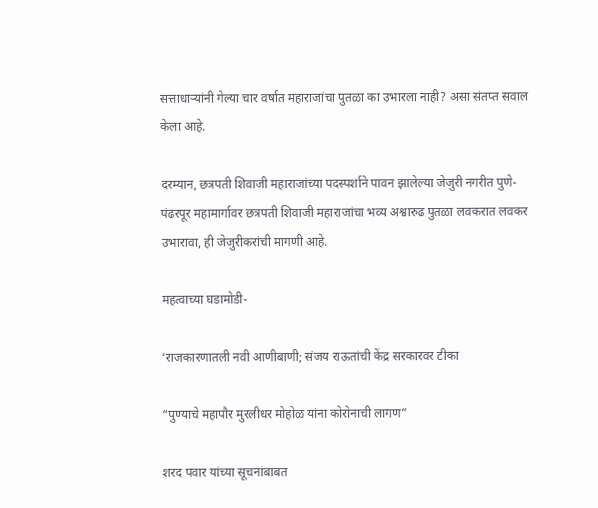सत्ताधाऱ्यांनी गेल्या चार वर्षात महाराजांचा पुतळा का उभारला नाही? असा संतप्त सवाल केला आहे.

दरम्यान, छत्रपती शिवाजी महाराजांच्या पदस्पर्शाने पावन झालेल्या जेजुरी नगरीत पुणे-पंढरपूर महामार्गावर छत्रपती शिवाजी महाराजांचा भव्य अश्वारुढ पुतळा लवकरात लवकर उभारावा, ही जेजुरीकरांची मागणी आहे.

महत्वाच्या घडामोडी-

‘राजकारणातली नवी आणीबाणी; संजय राऊतांची केंद्र सरकारवर टीका

“पुण्याचे महापौर मुरलीधर मोहोळ यांना कोरोनाची लागण”

शरद पवार यांच्या सूचनांबाबत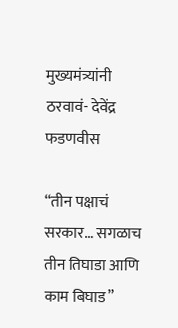मुख्यमंत्र्यांनी ठरवावं- देवेंद्र फडणवीस

“तीन पक्षाचं सरकार… सगळाच तीन तिघाडा आणि काम बिघाड”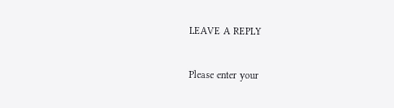LEAVE A REPLY

Please enter your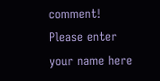comment!
Please enter your name here